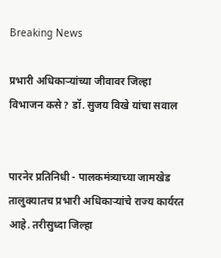Breaking News

प्रभारी अधिकार्‍यांच्या जीवावर जिल्हा विभाजन कसे? डॉ. सुजय विखे यांचा सवाल


पारनेर प्रतिनिधी - पालकमंत्र्याच्या जामखेड तालुक्यातच प्रभारी अधिकार्‍यांचे राज्य कार्यरत आहे. तरीसुध्दा जिल्हा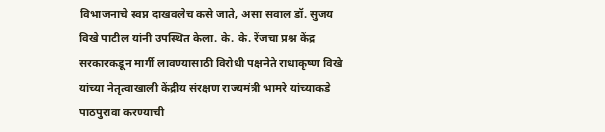विभाजनाचे स्वप्न दाखवलेच कसे जाते, असा सवाल डॉ. सुजय विखे पाटील यांनी उपस्थित केला. के. के. रेंजचा प्रश्न केंद्र सरकारकडून मार्गी लावण्यासाठी विरोधी पक्षनेते राधाकृष्ण विखे यांच्या नेतृत्वाखाली केंद्रीय संरक्षण राज्यमंत्री भामरे यांच्याकडे पाठपुरावा करण्याची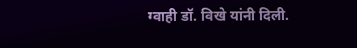ग्वाही डॉ. विखे यांनी दिली.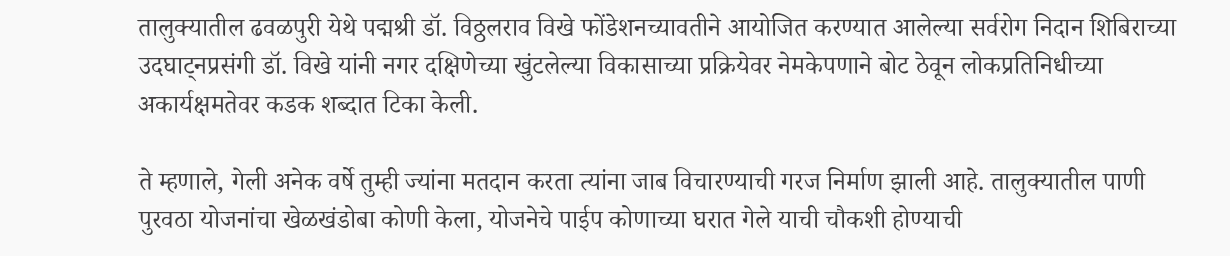तालुक्यातील ढवळपुरी येथे पद्मश्री डॉ. विठ्ठलराव विखे फोंडेशनच्यावतीने आयोजित करण्यात आलेल्या सर्वरोग निदान शिबिराच्या उदघाट्नप्रसंगी डॉ. विखे यांनी नगर दक्षिणेच्या खुंटलेल्या विकासाच्या प्रक्रियेवर नेमकेपणाने बोट ठेवून लोकप्रतिनिधीच्या अकार्यक्षमतेवर कडक शब्दात टिका केली.

ते म्हणाले, गेली अनेक वर्षे तुम्ही ज्यांना मतदान करता त्यांना जाब विचारण्याची गरज निर्माण झाली आहे. तालुक्यातील पाणी पुरवठा योजनांचा खेळखंडोबा कोणी केला, योजनेचे पाईप कोणाच्या घरात गेले याची चौकशी होण्याची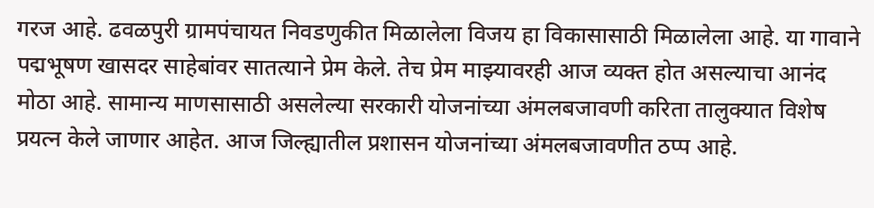गरज आहे. ढवळपुरी ग्रामपंचायत निवडणुकीत मिळालेला विजय हा विकासासाठी मिळालेला आहे. या गावाने पद्मभूषण खासदर साहेबांवर सातत्याने प्रेम केले. तेच प्रेम माझ्यावरही आज व्यक्त होत असल्याचा आनंद मोठा आहे. सामान्य माणसासाठी असलेल्या सरकारी योजनांच्या अंमलबजावणी करिता तालुक्यात विशेष प्रयत्न केले जाणार आहेत. आज जिल्ह्यातील प्रशासन योजनांच्या अंमलबजावणीत ठप्प आहे.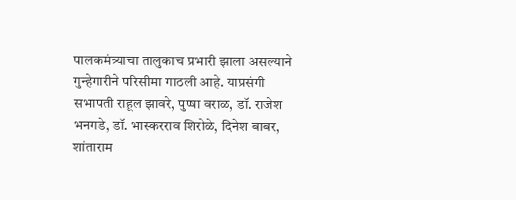पालकमंत्र्याचा तालुकाच प्रभारी झाला असल्याने गुन्हेगारीने परिसीमा गाठली आहे. याप्रसंगी सभापती राहूल झावरे, पुप्षा वराळ, डॉ. राजेश भनगडे, डॉ. भास्करराव शिरोळे, दिनेश बाबर, शांताराम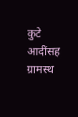कुटे आदींसह ग्रामस्थ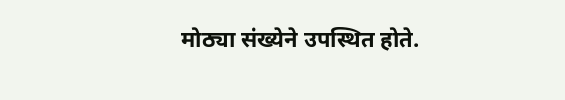मोठ्या संख्येने उपस्थित होते.